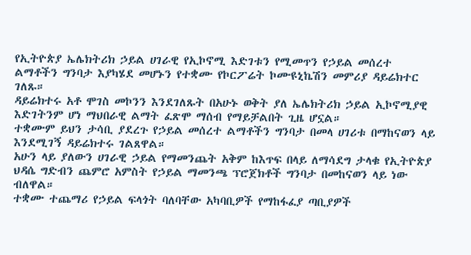የኢትዮጵያ ኤሌክትሪክ ኃይል ሀገራዊ የኢኮኖሚ እድገቱን የሚመጥን የኃይል መሰረተ ልማቶችን ግንባታ እያካሄደ መሆኑን የተቋሙ የኮርፖሬት ኮሙዩኒኬሽን መምሪያ ዳይሬክተር ገለጹ።
ዳይሬክተሩ አቶ ሞገስ መኮንን እንደገለጹት በአሁኑ ወቅት ያለ ኤሌክትሪክ ኃይል ኢኮኖሚያዊ እድገትንም ሆነ ማህበራዊ ልማት ፈጽሞ ማሰብ የማይቻልበት ጊዜ ሆኗል።
ተቋሙም ይህን ታሳቢ ያደረጉ የኃይል መሰረተ ልማቶችን ግንባታ በመላ ሀገሪቱ በማከናወን ላይ እንደሚገኝ ዳይሬክተሩ ገልጸዋል።
አሁን ላይ ያለውን ሀገራዊ ኃይል የማመንጨት አቅም ከእጥፍ በላይ ለማሳደግ ታላቁ የኢትዮጵያ ህዳሴ ግድብን ጨምሮ አምስት የኃይል ማመንጫ ፕሮጀክቶች ግንባታ በመከናወን ላይ ነው ብለዋል።
ተቋሙ ተጨማሪ የኃይል ፍላጎት ባለባቸው አካባቢዎች የማከፋፈያ ጣቢያዎች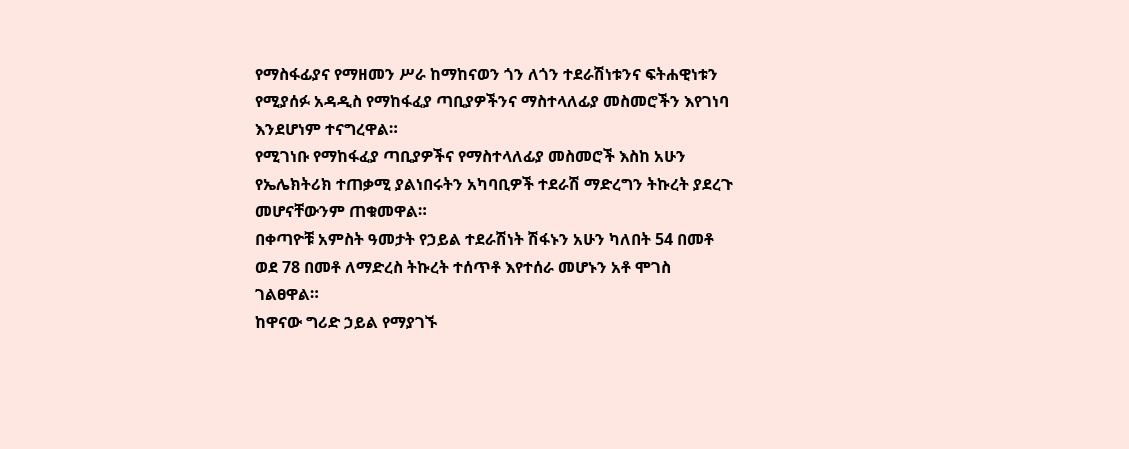የማስፋፊያና የማዘመን ሥራ ከማከናወን ጎን ለጎን ተደራሽነቱንና ፍትሐዊነቱን የሚያሰፉ አዳዲስ የማከፋፈያ ጣቢያዎችንና ማስተላለፊያ መስመሮችን እየገነባ እንደሆነም ተናግረዋል።
የሚገነቡ የማከፋፈያ ጣቢያዎችና የማስተላለፊያ መስመሮች እስከ አሁን የኤሌክትሪክ ተጠቃሚ ያልነበሩትን አካባቢዎች ተደራሽ ማድረግን ትኩረት ያደረጉ መሆናቸውንም ጠቁመዋል።
በቀጣዮቹ አምስት ዓመታት የኃይል ተደራሽነት ሽፋኑን አሁን ካለበት 54 በመቶ ወደ 78 በመቶ ለማድረስ ትኩረት ተሰጥቶ እየተሰራ መሆኑን አቶ ሞገስ ገልፀዋል።
ከዋናው ግሪድ ኃይል የማያገኙ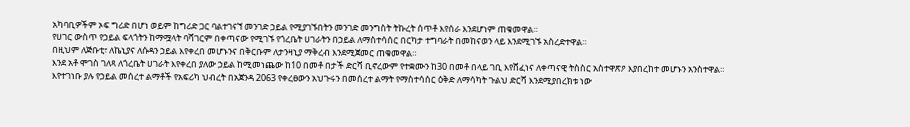አካባቢዎችም ኦፍ ግሪድ በሆነ ወይም ከግሪድ ጋር ባልተገናኘ መንገድ ኃይል የሚያገኙበትን መንገድ መንግስት ትኩረት ሰጥቶ እየሰራ እንደሆነም ጠቁመዋል።
የሀገር ውስጥ የኃይል ፍላጎትን ከማሟላት ባሻገርም በቀጣናው የሚገኙ የጎረቤት ሀገራትን በኃይል ለማስተሳሰር በርካታ ተግባራት በመከናወን ላይ እንደሚገኙ አስረድተዋል።
በዚህም ለጅቡቲ፣ ለኬኒያና ለሱዳን ኃይል እየቀረበ መሆኑንና በቅርቡም ለታንዛኒያ ማቅረብ እንደሚጀመር ጠቁመዋል።
እንደ አቶ ሞገስ ገለጻ ለጎረቤት ሀገራት እየቀረበ ያለው ኃይል ከሚመነጨው ከ10 በመቶ በታች ድርሻ ቢኖረውም የተቋሙን ከ30 በመቶ በላይ ገቢ እየሸፈነና ለቀጣናዊ ትስስር አስተዋጽዖ እያበረከተ መሆኑን አንስተዋል።
እየተገነቡ ያሉ የኃይል መሰረተ ልማቶች የአፍሪካ ህብረት በአጀንዳ 2063 የቀረፀውን አህጉሩን በመሰረተ ልማት የማስተሳሰር ዕቅድ ለማሳካት ጉልህ ድርሻ እንደሚያበረክቱ ነው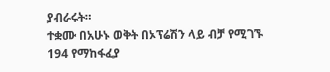ያብራሩት።
ተቋሙ በአሁኑ ወቅት በኦፕሬሽን ላይ ብቻ የሚገኙ 194 የማከፋፈያ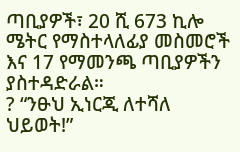ጣቢያዎች፣ 20 ሺ 673 ኪሎ ሜትር የማስተላለፊያ መስመሮች እና 17 የማመንጫ ጣቢያዎችን ያስተዳድራል።
? “ንፁህ ኢነርጂ ለተሻለ ህይወት!”